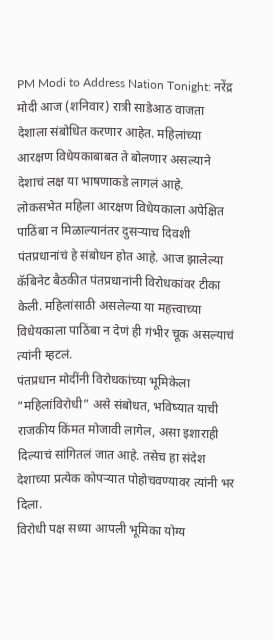PM Modi to Address Nation Tonight: नरेंद्र मोदी आज (शनिवार) रात्री साडेआठ वाजता देशाला संबोधित करणार आहेत. महिलांच्या आरक्षण विधेयकाबाबत ते बोलणार असल्याने देशाचं लक्ष या भाषणाकडे लागलं आहे.
लोकसभेत महिला आरक्षण विधेयकाला अपेक्षित पाठिंबा न मिळाल्यानंतर दुसऱ्याच दिवशी पंतप्रधानांचं हे संबोधन होत आहे. आज झालेल्या कॅबिनेट बैठकीत पंतप्रधानांनी विरोधकांवर टीका केली. महिलांसाठी असलेल्या या महत्त्वाच्या विधेयकाला पाठिंबा न देणं ही गंभीर चूक असल्याचं त्यांनी म्हटलं.
पंतप्रधान मोदींनी विरोधकांच्या भूमिकेला “महिलांविरोधी” असे संबोधत, भविष्यात याची राजकीय किंमत मोजावी लागेल, असा इशाराही दिल्याचं सांगितलं जात आहे. तसेच हा संदेश देशाच्या प्रत्येक कोपऱ्यात पोहोचवण्यावर त्यांनी भर दिला.
विरोधी पक्ष सध्या आपली भूमिका योग्य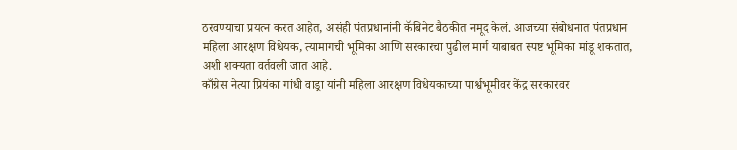ठरवण्याचा प्रयत्न करत आहेत, असंही पंतप्रधानांनी कॅबिनेट बैठकीत नमूद केलं. आजच्या संबोधनात पंतप्रधान महिला आरक्षण विधेयक, त्यामागची भूमिका आणि सरकारचा पुढील मार्ग याबाबत स्पष्ट भूमिका मांडू शकतात, अशी शक्यता वर्तवली जात आहे.
काँग्रेस नेत्या प्रियंका गांधी वाड्रा यांनी महिला आरक्षण विधेयकाच्या पार्श्वभूमीवर केंद्र सरकारवर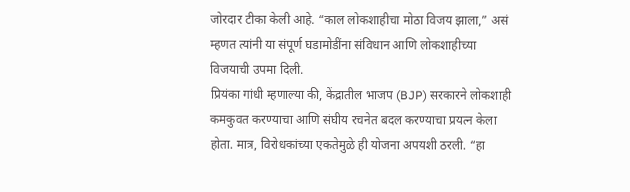जोरदार टीका केली आहे. “काल लोकशाहीचा मोठा विजय झाला,” असं म्हणत त्यांनी या संपूर्ण घडामोडींना संविधान आणि लोकशाहीच्या विजयाची उपमा दिली.
प्रियंका गांधी म्हणाल्या की, केंद्रातील भाजप (BJP) सरकारने लोकशाही कमकुवत करण्याचा आणि संघीय रचनेत बदल करण्याचा प्रयत्न केला होता. मात्र, विरोधकांच्या एकतेमुळे ही योजना अपयशी ठरली. “हा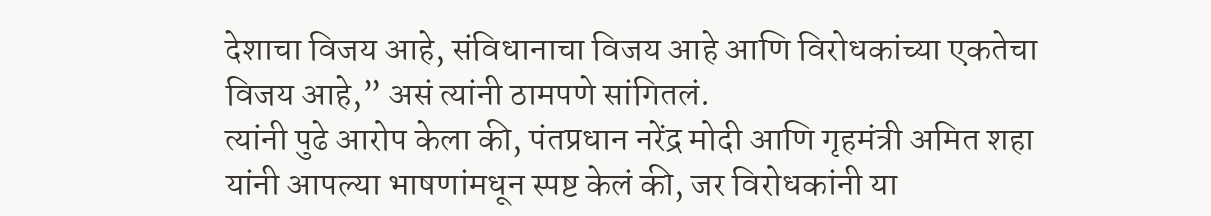देशाचा विजय आहे, संविधानाचा विजय आहे आणि विरोधकांच्या एकतेचा विजय आहे,” असं त्यांनी ठामपणे सांगितलं.
त्यांनी पुढे आरोप केला की, पंतप्रधान नरेंद्र मोदी आणि गृहमंत्री अमित शहा यांनी आपल्या भाषणांमधून स्पष्ट केलं की, जर विरोधकांनी या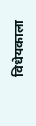विधेयकाला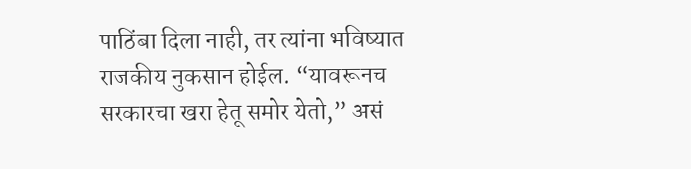पाठिंबा दिला नाही, तर त्यांना भविष्यात राजकीय नुकसान होईल. “यावरूनच सरकारचा खरा हेतू समोर येतो,” असं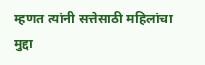म्हणत त्यांनी सत्तेसाठी महिलांचा मुद्दा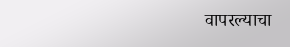वापरल्याचा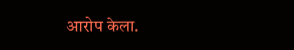आरोप केला.